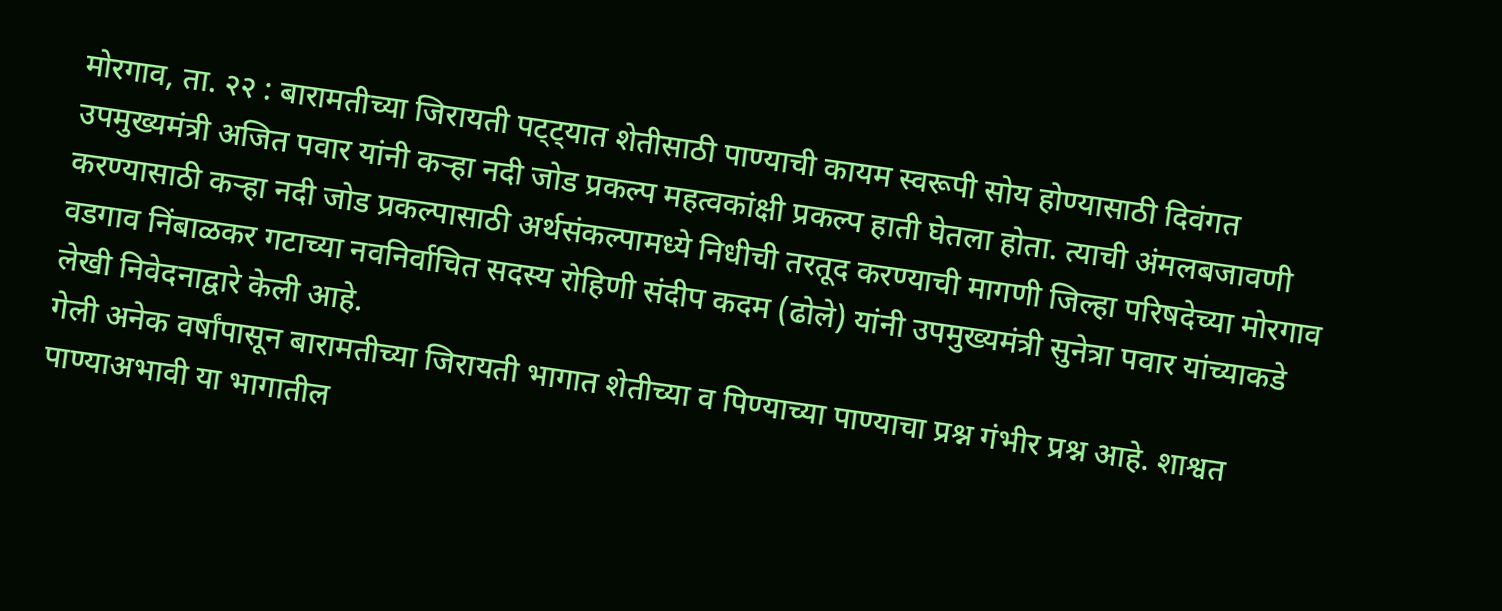मोरगाव, ता. २२ : बारामतीच्या जिरायती पट्ट्यात शेतीसाठी पाण्याची कायम स्वरूपी सोय होण्यासाठी दिवंगत उपमुख्यमंत्री अजित पवार यांनी कऱ्हा नदी जोड प्रकल्प महत्वकांक्षी प्रकल्प हाती घेतला होता. त्याची अंमलबजावणी करण्यासाठी कऱ्हा नदी जोड प्रकल्पासाठी अर्थसंकल्पामध्ये निधीची तरतूद करण्याची मागणी जिल्हा परिषदेच्या मोरगाव वडगाव निंबाळकर गटाच्या नवनिर्वाचित सदस्य रोहिणी संदीप कदम (ढोले) यांनी उपमुख्यमंत्री सुनेत्रा पवार यांच्याकडे लेखी निवेदनाद्वारे केली आहे.
गेली अनेक वर्षांपासून बारामतीच्या जिरायती भागात शेतीच्या व पिण्याच्या पाण्याचा प्रश्न गंभीर प्रश्न आहे. शाश्वत पाण्याअभावी या भागातील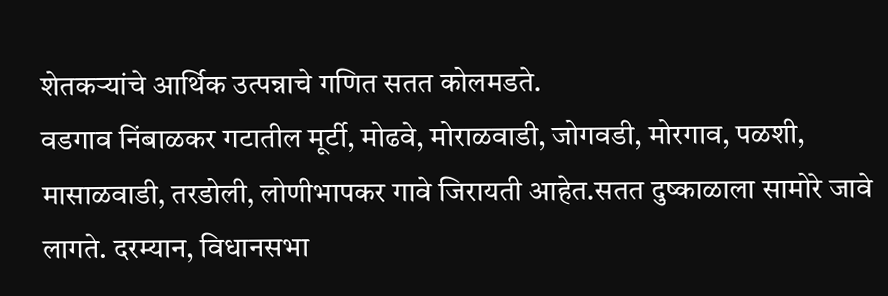शेतकऱ्यांचे आर्थिक उत्पन्नाचे गणित सतत कोलमडते.
वडगाव निंबाळकर गटातील मूर्टी, मोढवे, मोराळवाडी, जोगवडी, मोरगाव, पळशी, मासाळवाडी, तरडोली, लोणीभापकर गावे जिरायती आहेत.सतत दुष्काळाला सामोरे जावे लागते. दरम्यान, विधानसभा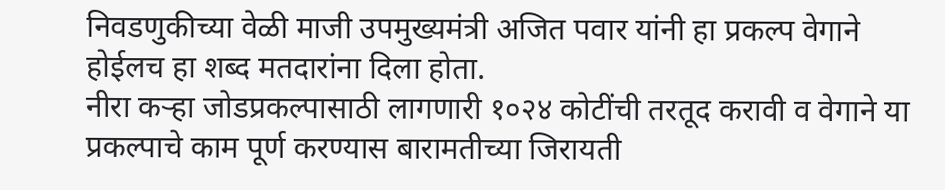निवडणुकीच्या वेळी माजी उपमुख्यमंत्री अजित पवार यांनी हा प्रकल्प वेगाने होईलच हा शब्द मतदारांना दिला होता.
नीरा कऱ्हा जोडप्रकल्पासाठी लागणारी १०२४ कोटींची तरतूद करावी व वेगाने या प्रकल्पाचे काम पूर्ण करण्यास बारामतीच्या जिरायती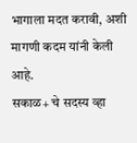भागाला मदत करावी, अशी मागणी कदम यांनी केली आहे.
सकाळ+ चे सदस्य व्हा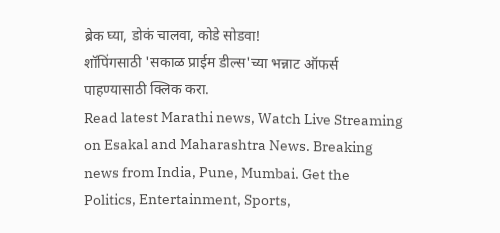ब्रेक घ्या, डोकं चालवा, कोडे सोडवा!
शॉपिंगसाठी 'सकाळ प्राईम डील्स'च्या भन्नाट ऑफर्स पाहण्यासाठी क्लिक करा.
Read latest Marathi news, Watch Live Streaming on Esakal and Maharashtra News. Breaking news from India, Pune, Mumbai. Get the Politics, Entertainment, Sports,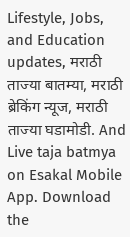Lifestyle, Jobs, and Education updates, मराठी ताज्या बातम्या, मराठी ब्रेकिंग न्यूज, मराठी ताज्या घडामोडी. And Live taja batmya on Esakal Mobile App. Download the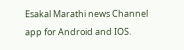Esakal Marathi news Channel app for Android and IOS.